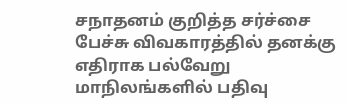சநாதனம் குறித்த சர்ச்சை பேச்சு விவகாரத்தில் தனக்கு எதிராக பல்வேறு மாநிலங்களில் பதிவு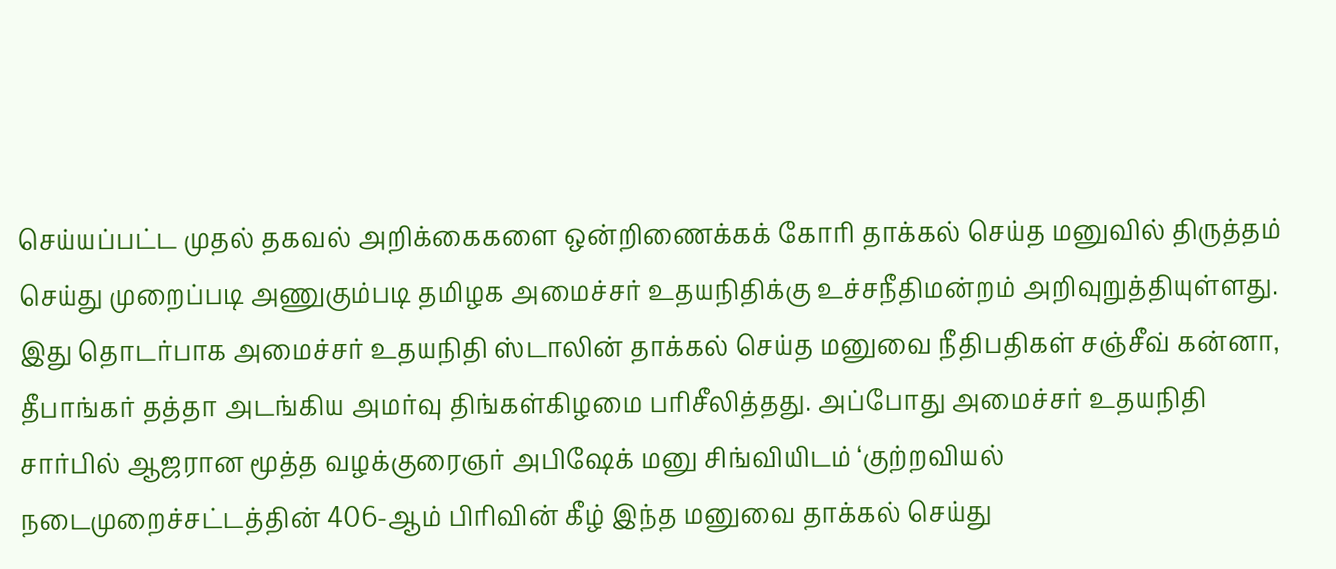செய்யப்பட்ட முதல் தகவல் அறிக்கைகளை ஒன்றிணைக்கக் கோரி தாக்கல் செய்த மனுவில் திருத்தம் செய்து முறைப்படி அணுகும்படி தமிழக அமைச்சர் உதயநிதிக்கு உச்சநீதிமன்றம் அறிவுறுத்தியுள்ளது. இது தொடர்பாக அமைச்சர் உதயநிதி ஸ்டாலின் தாக்கல் செய்த மனுவை நீதிபதிகள் சஞ்சீவ் கன்னா, தீபாங்கர் தத்தா அடங்கிய அமர்வு திங்கள்கிழமை பரிசீலித்தது. அப்போது அமைச்சர் உதயநிதி சார்பில் ஆஜரான மூத்த வழக்குரைஞர் அபிஷேக் மனு சிங்வியிடம் ‘குற்றவியல் நடைமுறைச்சட்டத்தின் 406-ஆம் பிரிவின் கீழ் இந்த மனுவை தாக்கல் செய்து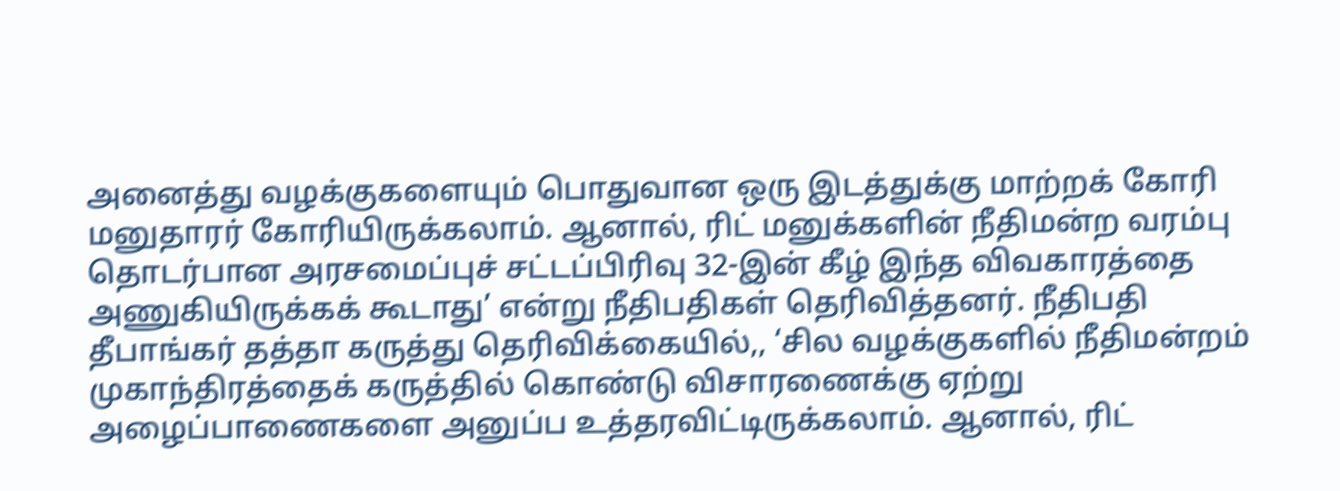அனைத்து வழக்குகளையும் பொதுவான ஒரு இடத்துக்கு மாற்றக் கோரி மனுதாரர் கோரியிருக்கலாம். ஆனால், ரிட் மனுக்களின் நீதிமன்ற வரம்பு தொடர்பான அரசமைப்புச் சட்டப்பிரிவு 32-இன் கீழ் இந்த விவகாரத்தை அணுகியிருக்கக் கூடாது’ என்று நீதிபதிகள் தெரிவித்தனர். நீதிபதி தீபாங்கர் தத்தா கருத்து தெரிவிக்கையில்,, ‘சில வழக்குகளில் நீதிமன்றம் முகாந்திரத்தைக் கருத்தில் கொண்டு விசாரணைக்கு ஏற்று அழைப்பாணைகளை அனுப்ப உத்தரவிட்டிருக்கலாம். ஆனால், ரிட்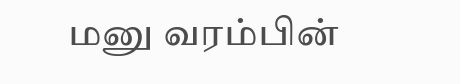மனு வரம்பின்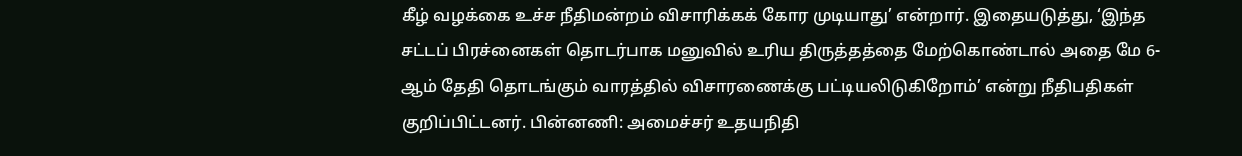கீழ் வழக்கை உச்ச நீதிமன்றம் விசாரிக்கக் கோர முடியாது’ என்றார். இதையடுத்து, ‘இந்த சட்டப் பிரச்னைகள் தொடர்பாக மனுவில் உரிய திருத்தத்தை மேற்கொண்டால் அதை மே 6-ஆம் தேதி தொடங்கும் வாரத்தில் விசாரணைக்கு பட்டியலிடுகிறோம்’ என்று நீதிபதிகள் குறிப்பிட்டனர். பின்னணி: அமைச்சர் உதயநிதி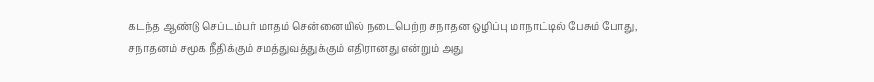கடந்த ஆண்டு செப்டம்பர் மாதம் சென்னையில் நடைபெற்ற சநாதன ஒழிப்பு மாநாட்டில் பேசும் போது, சநாதனம் சமூக நீதிக்கும் சமத்துவத்துக்கும் எதிரானது என்றும் அது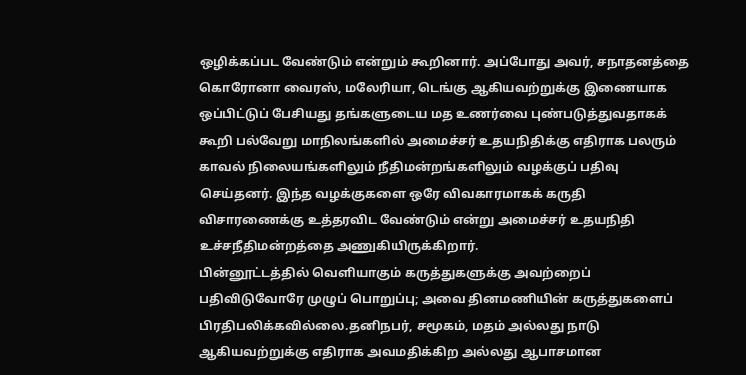ஒழிக்கப்பட வேண்டும் என்றும் கூறினார். அப்போது அவர், சநாதனத்தை கொரோனா வைரஸ், மலேரியா, டெங்கு ஆகியவற்றுக்கு இணையாக ஒப்பிட்டுப் பேசியது தங்களுடைய மத உணர்வை புண்படுத்துவதாகக் கூறி பல்வேறு மாநிலங்களில் அமைச்சர் உதயநிதிக்கு எதிராக பலரும் காவல் நிலையங்களிலும் நீதிமன்றங்களிலும் வழக்குப் பதிவு செய்தனர். இந்த வழக்குகளை ஒரே விவகாரமாகக் கருதி விசாரணைக்கு உத்தரவிட வேண்டும் என்று அமைச்சர் உதயநிதி உச்சநீதிமன்றத்தை அணுகியிருக்கிறார்.
பின்னூட்டத்தில் வெளியாகும் கருத்துகளுக்கு அவற்றைப் பதிவிடுவோரே முழுப் பொறுப்பு; அவை தினமணியின் கருத்துகளைப் பிரதிபலிக்கவில்லை.தனிநபர், சமூகம், மதம் அல்லது நாடு ஆகியவற்றுக்கு எதிராக அவமதிக்கிற அல்லது ஆபாசமான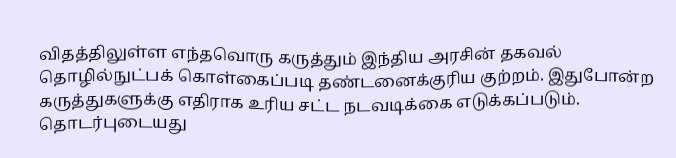விதத்திலுள்ள எந்தவொரு கருத்தும் இந்திய அரசின் தகவல் தொழில்நுட்பக் கொள்கைப்படி தண்டனைக்குரிய குற்றம். இதுபோன்ற கருத்துகளுக்கு எதிராக உரிய சட்ட நடவடிக்கை எடுக்கப்படும்.
தொடர்புடையது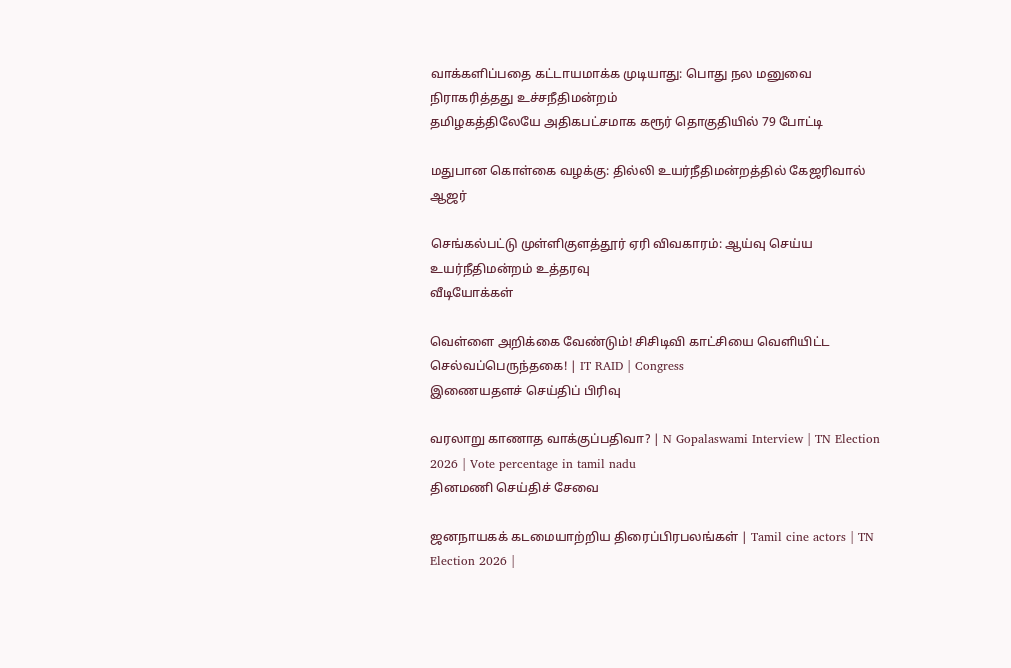வாக்களிப்பதை கட்டாயமாக்க முடியாது: பொது நல மனுவை நிராகரித்தது உச்சநீதிமன்றம்
தமிழகத்திலேயே அதிகபட்சமாக கரூர் தொகுதியில் 79 போட்டி

மதுபான கொள்கை வழக்கு: தில்லி உயர்நீதிமன்றத்தில் கேஜரிவால் ஆஜர்

செங்கல்பட்டு முள்ளிகுளத்தூர் ஏரி விவகாரம்: ஆய்வு செய்ய உயர்நீதிமன்றம் உத்தரவு
வீடியோக்கள்

வெள்ளை அறிக்கை வேண்டும்! சிசிடிவி காட்சியை வெளியிட்ட செல்வப்பெருந்தகை! | IT RAID | Congress
இணையதளச் செய்திப் பிரிவு

வரலாறு காணாத வாக்குப்பதிவா? | N Gopalaswami Interview | TN Election 2026 | Vote percentage in tamil nadu
தினமணி செய்திச் சேவை

ஜனநாயகக் கடமையாற்றிய திரைப்பிரபலங்கள் | Tamil cine actors | TN Election 2026 |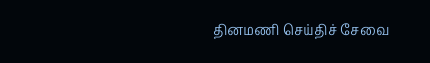தினமணி செய்திச் சேவை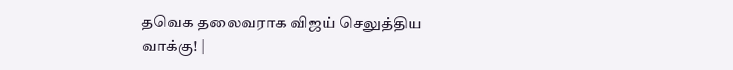தவெக தலைவராக விஜய் செலுத்திய வாக்கு! |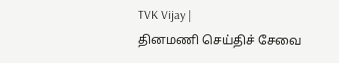TVK Vijay |
தினமணி செய்திச் சேவை